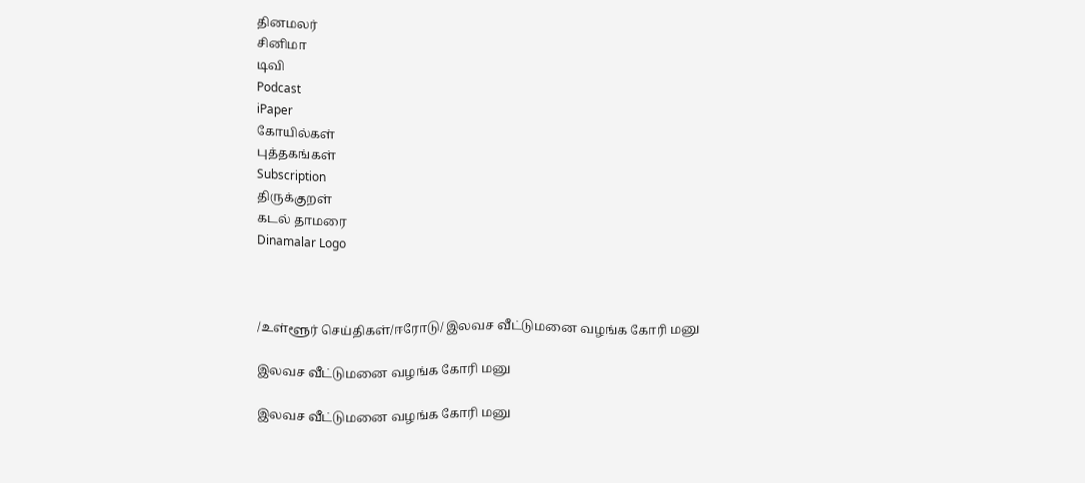தினமலர்
சினிமா
டிவி
Podcast
iPaper
கோயில்கள்
புத்தகங்கள்
Subscription
திருக்குறள்
கடல் தாமரை
Dinamalar Logo



/உள்ளூர் செய்திகள்/ஈரோடு/ இலவச வீட்டுமனை வழங்க கோரி மனு

இலவச வீட்டுமனை வழங்க கோரி மனு

இலவச வீட்டுமனை வழங்க கோரி மனு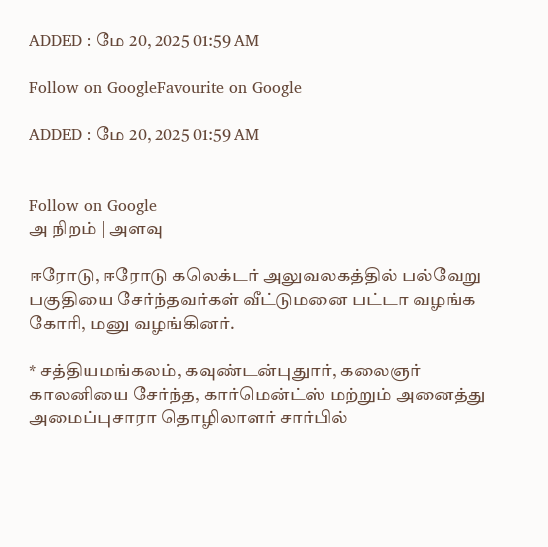ADDED : மே 20, 2025 01:59 AM

Follow on GoogleFavourite on Google

ADDED : மே 20, 2025 01:59 AM


Follow on Google
அ நிறம் | அளவு

ஈரோடு, ஈரோடு கலெக்டர் அலுவலகத்தில் பல்வேறு பகுதியை சேர்ந்தவர்கள் வீட்டுமனை பட்டா வழங்க கோரி, மனு வழங்கினர்.

* சத்தியமங்கலம், கவுண்டன்புதுார், கலைஞர் காலனியை சேர்ந்த, கார்மென்ட்ஸ் மற்றும் அனைத்து அமைப்புசாரா தொழிலாளர் சார்பில்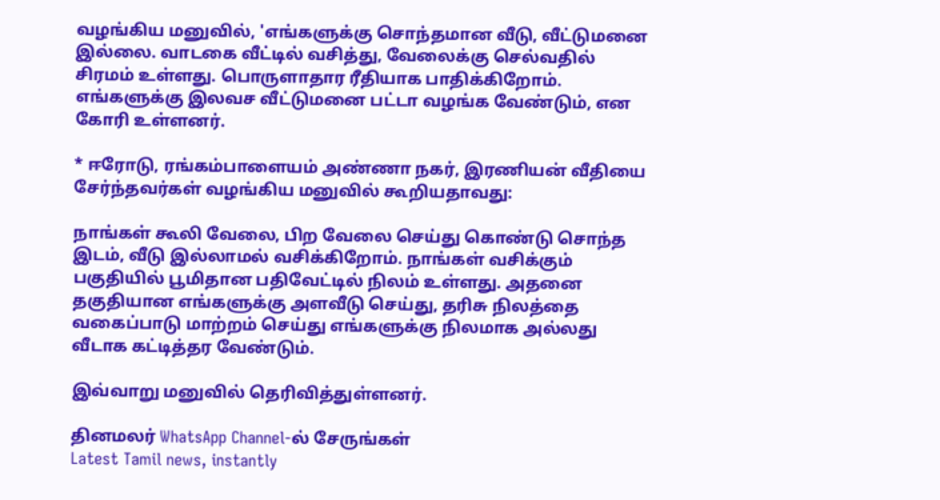வழங்கிய மனுவில், 'எங்களுக்கு சொந்தமான வீடு, வீட்டுமனை இல்லை. வாடகை வீட்டில் வசித்து, வேலைக்கு செல்வதில் சிரமம் உள்ளது. பொருளாதார ரீதியாக பாதிக்கிறோம். எங்களுக்கு இலவச வீட்டுமனை பட்டா வழங்க வேண்டும், என கோரி உள்ளனர்.

* ஈரோடு, ரங்கம்பாளையம் அண்ணா நகர், இரணியன் வீதியை சேர்ந்தவர்கள் வழங்கிய மனுவில் கூறியதாவது:

நாங்கள் கூலி வேலை, பிற வேலை செய்து கொண்டு சொந்த இடம், வீடு இல்லாமல் வசிக்கிறோம். நாங்கள் வசிக்கும் பகுதியில் பூமிதான பதிவேட்டில் நிலம் உள்ளது. அதனை தகுதியான எங்களுக்கு அளவீடு செய்து, தரிசு நிலத்தை வகைப்பாடு மாற்றம் செய்து எங்களுக்கு நிலமாக அல்லது வீடாக கட்டித்தர வேண்டும்.

இவ்வாறு மனுவில் தெரிவித்துள்ளனர்.

தினமலர் WhatsApp Channel-ல் சேருங்கள்
Latest Tamil news, instantly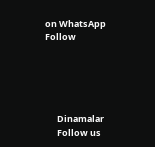on WhatsApp
Follow





      Dinamalar
      Follow us